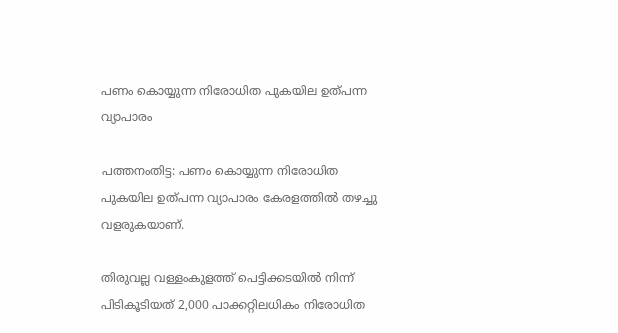പണം കൊയ്യുന്ന നിരോധിത പുകയില ഉത്പന്ന വ്യാപാരം

പത്തനംതിട്ട: പണം കൊയ്യുന്ന നിരോധിത പുകയില ഉത്പന്ന വ്യാപാരം കേരളത്തിൽ തഴച്ചു വളരുകയാണ്.

തിരുവല്ല വള്ളംകുളത്ത് പെട്ടിക്കടയില്‍ നിന്ന് പിടികൂടിയത് 2,000 പാക്കറ്റിലധികം നിരോധിത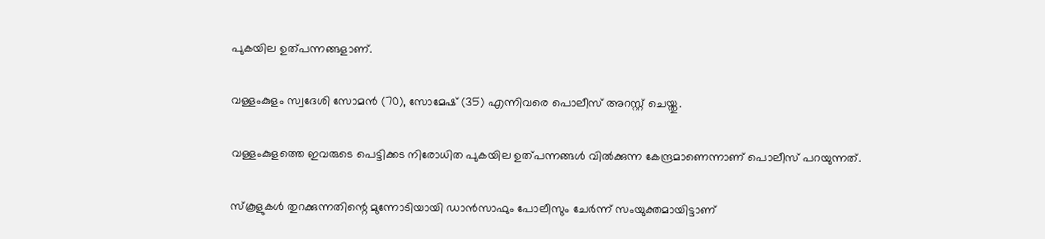പുകയില ഉത്പന്നങ്ങളാണ്.

വള്ളംകുളം സ്വദേശി സോമന്‍ (70), സോമേഷ് (35) എന്നിവരെ പൊലീസ് അറസ്റ്റ് ചെയ്തു.

വള്ളംകുളത്തെ ഇവരുടെ പെട്ടിക്കട നിരോധിത പുകയില ഉത്പന്നങ്ങള്‍ വില്‍ക്കുന്ന കേന്ദ്രമാണെന്നാണ് പൊലീസ് പറയുന്നത്.

സ്‌കൂളുകള്‍ തുറക്കുന്നതിന്റെ മുന്നോടിയായി ഡാന്‍സാഫും പോലീസും ചേര്‍ന്ന് സംയുക്തമായിട്ടാണ്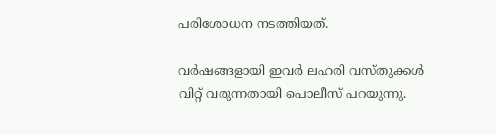പരിശോധന നടത്തിയത്.

വര്‍ഷങ്ങളായി ഇവര്‍ ലഹരി വസ്തുക്കള്‍ വിറ്റ് വരുന്നതായി പൊലീസ് പറയുന്നു.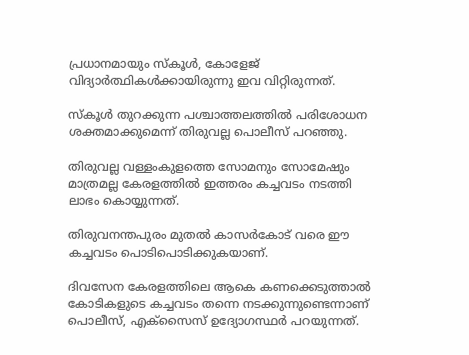പ്രധാനമായും സ്‌കൂള്‍, കോളേജ് വിദ്യാര്‍ത്ഥികള്‍ക്കായിരുന്നു ഇവ വിറ്റിരുന്നത്.

സ്‌കൂള്‍ തുറക്കുന്ന പശ്ചാത്തലത്തില്‍ പരിശോധന ശക്തമാക്കുമെന്ന് തിരുവല്ല പൊലീസ് പറഞ്ഞു.

തിരുവല്ല വള്ളംകുളത്തെ സോമനും സോമേഷും മാത്രമല്ല കേരളത്തില്‍ ഇത്തരം കച്ചവടം നടത്തി ലാഭം കൊയ്യുന്നത്.

തിരുവനന്തപുരം മുതല്‍ കാസര്‍കോട് വരെ ഈ കച്ചവടം പൊടിപൊടിക്കുകയാണ്.

ദിവസേന കേരളത്തിലെ ആകെ കണക്കെടുത്താല്‍ കോടികളുടെ കച്ചവടം തന്നെ നടക്കുന്നുണ്ടെന്നാണ് പൊലീസ്, എക്‌സൈസ് ഉദ്യോഗസ്ഥര്‍ പറയുന്നത്.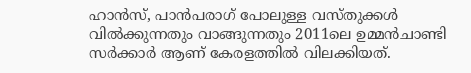ഹാന്‍സ്, പാന്‍പരാഗ് പോലുള്ള വസ്തുക്കള്‍ വില്‍ക്കുന്നതും വാങ്ങുന്നതും 2011ലെ ഉമ്മന്‍ചാണ്ടി സര്‍ക്കാര്‍ ആണ് കേരളത്തില്‍ വിലക്കിയത്.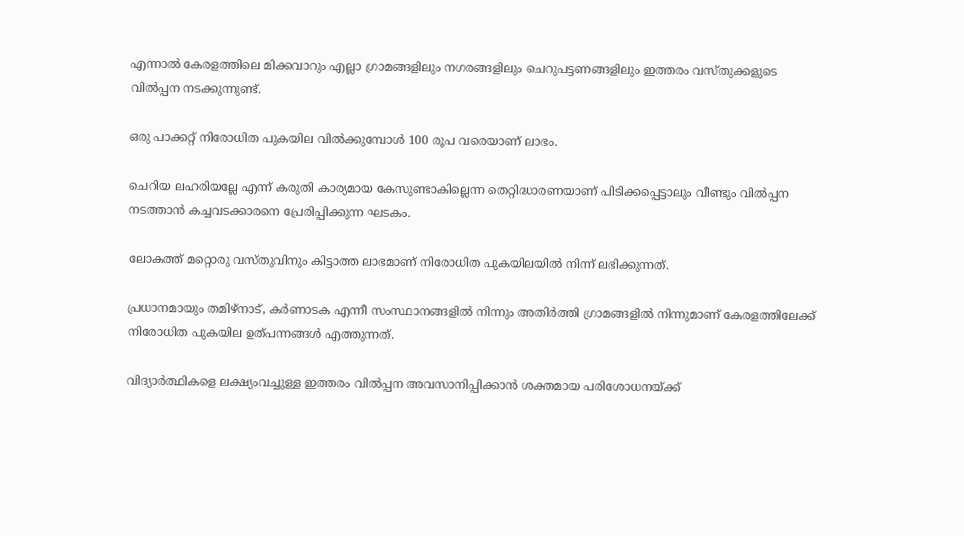എന്നാല്‍ കേരളത്തിലെ മിക്കവാറും എല്ലാ ഗ്രാമങ്ങളിലും നഗരങ്ങളിലും ചെറുപട്ടണങ്ങളിലും ഇത്തരം വസ്തുക്കളുടെ വില്‍പ്പന നടക്കുന്നുണ്ട്.

ഒരു പാക്കറ്റ് നിരോധിത പുകയില വില്‍ക്കുമ്പോള്‍ 100 രൂപ വരെയാണ് ലാഭം.

ചെറിയ ലഹരിയല്ലേ എന്ന് കരുതി കാര്യമായ കേസുണ്ടാകില്ലെന്ന തെറ്റിദ്ധാരണയാണ് പിടിക്കപ്പെട്ടാലും വീണ്ടും വില്‍പ്പന നടത്താന്‍ കച്ചവടക്കാരനെ പ്രേരിപ്പിക്കുന്ന ഘടകം.

ലോകത്ത് മറ്റൊരു വസ്തുവിനും കിട്ടാത്ത ലാഭമാണ് നിരോധിത പുകയിലയില്‍ നിന്ന് ലഭിക്കുന്നത്.

പ്രധാനമായും തമിഴ്‌നാട്, കര്‍ണാടക എന്നീ സംസ്ഥാനങ്ങളില്‍ നിന്നും അതിര്‍ത്തി ഗ്രാമങ്ങളില്‍ നിന്നുമാണ് കേരളത്തിലേക്ക് നിരോധിത പുകയില ഉത്പന്നങ്ങള്‍ എത്തുന്നത്.

വിദ്യാര്‍ത്ഥികളെ ലക്ഷ്യംവച്ചുള്ള ഇത്തരം വില്‍പ്പന അവസാനിപ്പിക്കാന്‍ ശക്തമായ പരിശോധനയ്ക്ക്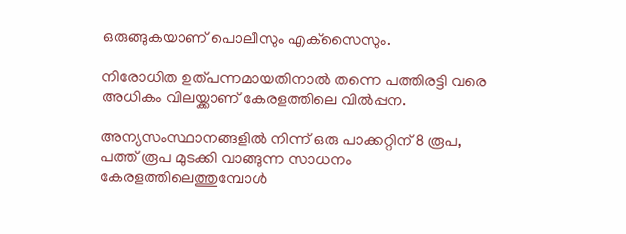ഒരുങ്ങുകയാണ് പൊലീസും എക്‌സൈസും.

നിരോധിത ഉത്പന്നമായതിനാല്‍ തന്നെ പത്തിരട്ടി വരെ അധികം വിലയ്ക്കാണ് കേരളത്തിലെ വില്‍പ്പന.

അന്യസംസ്ഥാനങ്ങളില്‍ നിന്ന് ഒരു പാക്കറ്റിന് 8 രൂപ, പത്ത് രൂപ മുടക്കി വാങ്ങുന്ന സാധനം കേരളത്തിലെത്തുമ്പോള്‍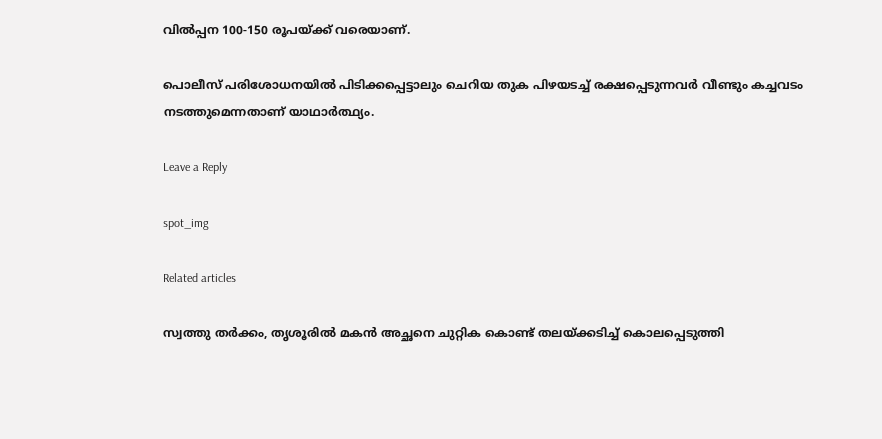വില്‍പ്പന 100-150 രൂപയ്ക്ക് വരെയാണ്.

പൊലീസ് പരിശോധനയില്‍ പിടിക്കപ്പെട്ടാലും ചെറിയ തുക പിഴയടച്ച് രക്ഷപ്പെടുന്നവര്‍ വീണ്ടും കച്ചവടം നടത്തുമെന്നതാണ് യാഥാര്‍ത്ഥ്യം.

Leave a Reply

spot_img

Related articles

സ്വത്തു തർക്കം, തൃശൂരിൽ മകൻ അച്ഛനെ ചുറ്റിക കൊണ്ട് തലയ്ക്കടിച്ച് കൊലപ്പെടുത്തി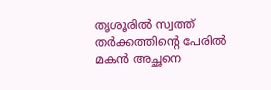തൃശൂരിൽ സ്വത്ത് തർക്കത്തിന്റെ പേരിൽ മകൻ അച്ഛനെ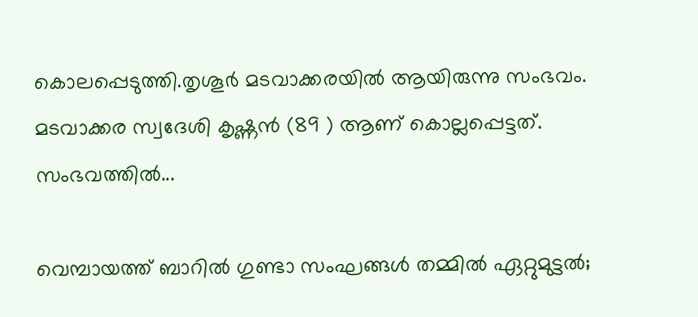കൊലപ്പെടുത്തി.തൃശൂർ മടവാക്കരയിൽ ആയിരുന്നു സംഭവം. മടവാക്കര സ്വദേശി കൃഷ്ണൻ (89 ) ആണ് കൊല്ലപ്പെട്ടത്. സംഭവത്തിൽ...

വെമ്പായത്ത് ബാറിൽ ഗുണ്ടാ സംഘങ്ങൾ തമ്മിൽ ഏറ്റുമുട്ടൽ;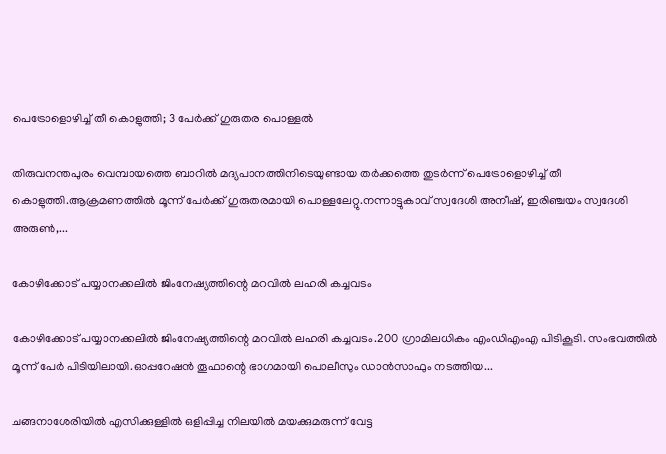പെട്രോളൊഴിച്ച് തീ കൊളുത്തി; 3 പേർക്ക് ഗുരുതര പൊള്ളൽ

തിരുവനന്തപുരം വെമ്പായത്തെ ബാറിൽ മദ്യപാനത്തിനിടെയുണ്ടായ തർക്കത്തെ തുടർന്ന് പെട്രോളൊഴിച്ച് തീ കൊളുത്തി.ആക്രമണത്തിൽ മൂന്ന് പേർക്ക് ഗുരുതരമായി പൊള്ളലേറ്റു.നന്നാട്ടുകാവ് സ്വദേശി അനീഷ്, ഇരിഞ്ചയം സ്വദേശി അരുൺ,...

കോഴിക്കോട് പയ്യാനക്കലില്‍ ജിംനേഷ്യത്തിന്റെ മറവില്‍ ലഹരി കച്ചവടം

കോഴിക്കോട് പയ്യാനക്കലില്‍ ജിംനേഷ്യത്തിന്റെ മറവില്‍ ലഹരി കച്ചവടം.200 ഗ്രാമിലധികം എംഡിഎംഎ പിടികൂടി. സംഭവത്തില്‍ മൂന്ന് പേര്‍ പിടിയിലായി.ഓപ്പറേഷന്‍ തൂഫാന്റെ ഭാഗമായി പൊലീസും ഡാന്‍സാഫും നടത്തിയ...

ചങ്ങനാശേരിയിൽ എസിക്കുള്ളിൽ ഒളിപ്പിച്ച നിലയിൽ മയക്കുമരുന്ന് വേട്ട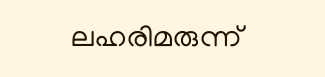ലഹരിമരുന്ന്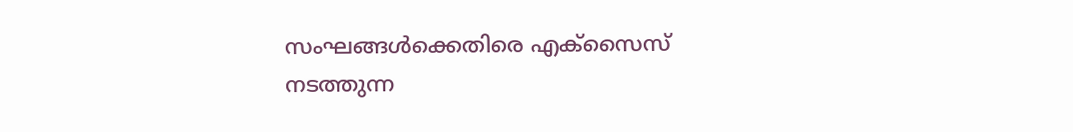സംഘങ്ങൾക്കെതിരെ എക്സൈസ് നടത്തുന്ന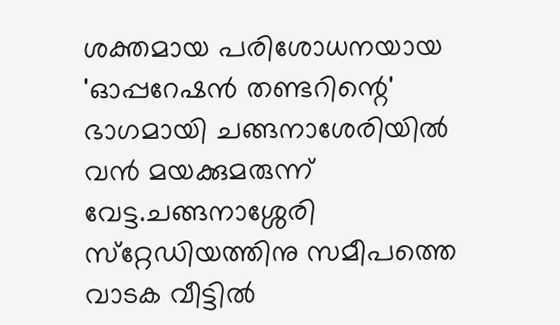ശക്തമായ പരിശോധനയായ 'ഓപ്പറേഷൻ തണ്ടറിന്റെ' ഭാഗമായി ചങ്ങനാശേരിയിൽ വൻ മയക്കുമരുന്ന് വേട്ട.ചങ്ങനാശ്ശേരി സ്‌റ്റേഡിയത്തിനു സമീപത്തെ വാടക വീട്ടിൽ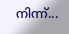നിന്ന്...